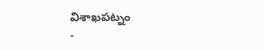విశాఖపట్నం
-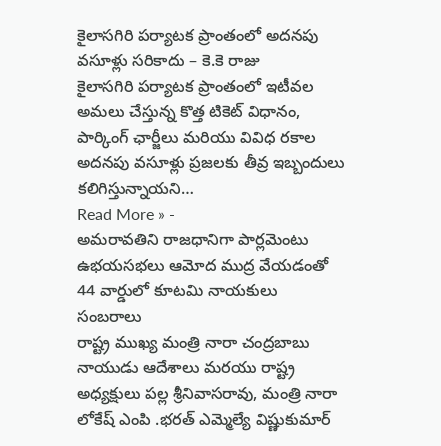కైలాసగిరి పర్యాటక ప్రాంతంలో అదనపు వసూళ్లు సరికాదు – కె.కె రాజు
కైలాసగిరి పర్యాటక ప్రాంతంలో ఇటీవల అమలు చేస్తున్న కొత్త టికెట్ విధానం, పార్కింగ్ ఛార్జీలు మరియు వివిధ రకాల అదనపు వసూళ్లు ప్రజలకు తీవ్ర ఇబ్బందులు కలిగిస్తున్నాయని…
Read More » -
అమరావతిని రాజధానిగా పార్లమెంటు ఉభయసభలు ఆమోద ముద్ర వేయడంతో 44 వార్డులో కూటమి నాయకులు సంబరాలు
రాష్ట్ర ముఖ్య మంత్రి నారా చంద్రబాబు నాయుడు ఆదేశాలు మరయు రాష్ట్ర అధ్యక్షులు పల్ల శ్రీనివాసరావు, మంత్రి నారా లోకేష్ ఎంపి .భరత్ ఎమ్మెల్యే విష్ణుకుమార్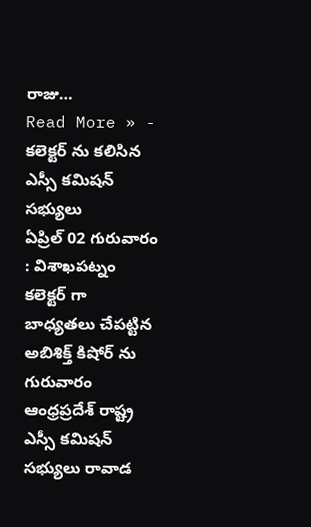రాజు…
Read More » -
కలెక్టర్ ను కలిసిన ఎస్సీ కమిషన్ సభ్యులు
ఏప్రిల్ 02 గురువారం : విశాఖపట్నం కలెక్టర్ గా బాధ్యతలు చేపట్టిన అబిశిక్త్ కిషోర్ ను గురువారం ఆంధ్రప్రదేశ్ రాష్ట్ర ఎస్సీ కమిషన్ సభ్యులు రావాడ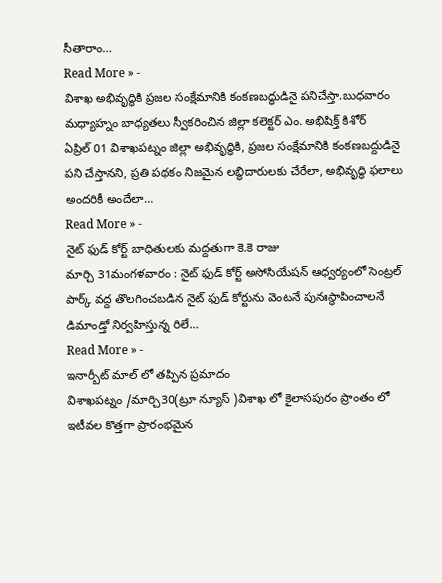సీతారాం…
Read More » -
విశాఖ అభివృద్ధికి ప్రజల సంక్షేమానికి కంకణబద్ధుడినై పనిచేస్తా.బుధవారం మధ్యాహ్నం బాధ్యతలు స్వీకరించిన జిల్లా కలెక్టర్ ఎం. అభిషిక్త్ కిశోర్
ఏప్రిల్ 01 విశాఖపట్నం జిల్లా అభివృద్ధికి, ప్రజల సంక్షేమానికి కంకణబద్దుడినై పని చేస్తానని, ప్రతి పథకం నిజమైన లబ్ధిదారులకు చేరేలా, అభివృద్ధి ఫలాలు అందరికీ అందేలా…
Read More » -
నైట్ ఫుడ్ కోర్ట్ బాధితులకు మద్దతుగా కె.కె రాజు
మార్చి 31మంగళవారం : నైట్ ఫుడ్ కోర్ట్ అసోసియేషన్ ఆధ్వర్యంలో సెంట్రల్ పార్క్ వద్ద తొలగించబడిన నైట్ ఫుడ్ కోర్టును వెంటనే పునఃస్థాపించాలనే డిమాండ్తో నిర్వహిస్తున్న రిలే…
Read More » -
ఇనార్బీట్ మాల్ లో తప్పిన ప్రమాదం
విశాఖపట్నం /మార్చి30(ట్రూ న్యూస్ )విశాఖ లో కైలాసపురం ప్రాంతం లో ఇటీవల కొత్తగా ప్రారంభమైన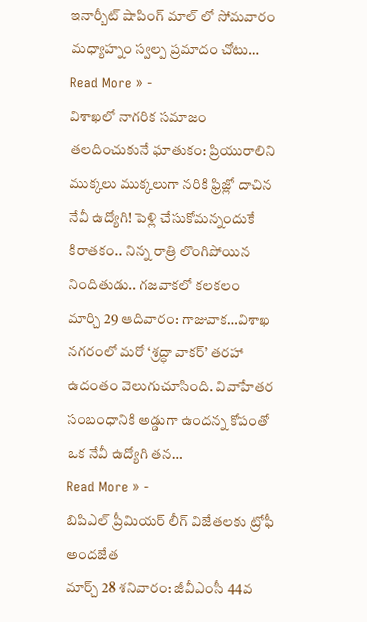ఇనార్బీట్ షాపింగ్ మాల్ లో సోమవారం మధ్యాహ్నం స్వల్ప ప్రమాదం చోటు…
Read More » -
విశాఖలో నాగరిక సమాజం తలదించుకునే ఘాతుకం: ప్రియురాలిని ముక్కలు ముక్కలుగా నరికి ఫ్రిజ్లో దాచిన నేవీ ఉద్యోగి! పెళ్లి చేసుకోమన్నందుకే కిరాతకం.. నిన్న రాత్రి లొంగిపోయిన నిందితుడు.. గజవాకలో కలకలం
మార్చి 29 ఆదివారం: గాజువాక…విశాఖ నగరంలో మరో ‘శ్రద్ధా వాకర్’ తరహా ఉదంతం వెలుగుచూసింది. వివాహేతర సంబంధానికి అడ్డుగా ఉందన్న కోపంతో ఒక నేవీ ఉద్యోగి తన…
Read More » -
బిపిఎల్ ప్రీమియర్ లీగ్ విజేతలకు ట్రోఫీ అందజేత
మార్చ్ 28 శనివారం: జీవీఎంసీ 44వ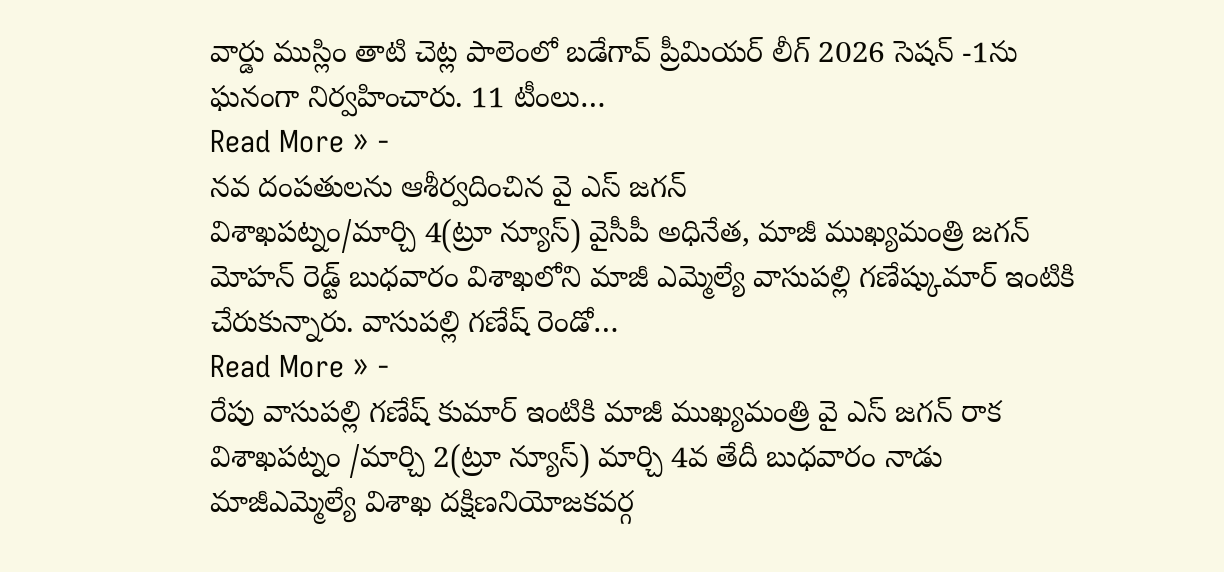వార్డు ముస్లిం తాటి చెట్ల పాలెంలో బడేగావ్ ప్రీమియర్ లీగ్ 2026 సెషన్ -1ను ఘనంగా నిర్వహించారు. 11 టీంలు…
Read More » -
నవ దంపతులను ఆశీర్వదించిన వై ఎస్ జగన్
విశాఖపట్నం/మార్చి 4(ట్రూ న్యూస్) వైసీపీ అధినేత, మాజీ ముఖ్యమంత్రి జగన్ మోహన్ రెడ్ట్ బుధవారం విశాఖలోని మాజీ ఎమ్మెల్యే వాసుపల్లి గణేష్కుమార్ ఇంటికి చేరుకున్నారు. వాసుపల్లి గణేష్ రెండో…
Read More » -
రేపు వాసుపల్లి గణేష్ కుమార్ ఇంటికి మాజీ ముఖ్యమంత్రి వై ఎస్ జగన్ రాక
విశాఖపట్నం /మార్చి 2(ట్రూ న్యూస్) మార్చి 4వ తేదీ బుధవారం నాడు మాజీఎమ్మెల్యే విశాఖ దక్షిణనియోజకవర్గ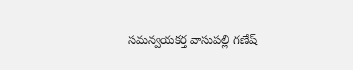సమన్వయకర్త వాసుపల్లి గణేష్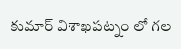కుమార్ విశాఖపట్నం లో గల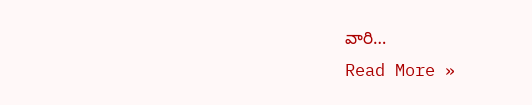వారి…
Read More »